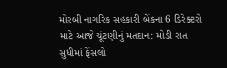મોરબી નાગરિક સહકારી બેંકના 6 ડિરેક્ટરો માટે આજે ચૂંટણીનું મતદાન: મોડી રાત સુધીમાં ફેંસલો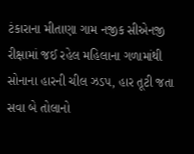ટંકારાના મીતાણા ગામ નજીક સીએનજી રીક્ષામાં જઈ રહેલ મહિલાના ગળામાંથી સોનાના હારની ચીલ ઝડપ, હાર તૂટી જતા સવા બે તોલાનો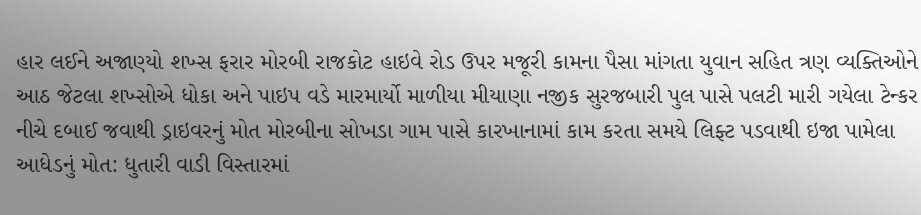હાર લઈને અજાણ્યો શખ્સ ફરાર મોરબી રાજકોટ હાઇવે રોડ ઉપર મજૂરી કામના પૈસા માંગતા યુવાન સહિત ત્રણ વ્યક્તિઓને આઠ જેટલા શખ્સોએ ધોકા અને પાઇપ વડે મારમાર્યો માળીયા મીયાણા નજીક સુરજબારી પુલ પાસે પલટી મારી ગયેલા ટેન્કર નીચે દબાઈ જવાથી ડ્રાઇવરનું મોત મોરબીના સોખડા ગામ પાસે કારખાનામાં કામ કરતા સમયે લિફ્ટ પડવાથી ઇજા પામેલા આધેડનું મોત: ધુતારી વાડી વિસ્તારમાં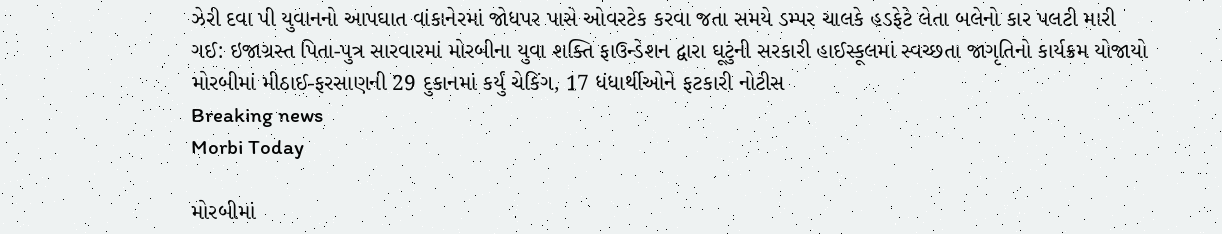ઝેરી દવા પી યુવાનનો આપઘાત વાંકાનેરમાં જોધપર પાસે ઓવરટેક કરવા જતા સમયે ડમ્પર ચાલકે હડફેટે લેતા બલેનો કાર પલટી મારી ગઈ: ઇજાગ્રસ્ત પિતા-પુત્ર સારવારમાં મોરબીના યુવા શક્તિ ફાઉન્ડેશન દ્વારા ઘૂટુંની સરકારી હાઈસ્કૂલમાં સ્વચ્છતા જાગૃતિનો કાર્યક્રમ યોજાયો મોરબીમાં મીઠાઈ-ફરસાણની 29 દુકાનમાં કર્યું ચેકિંગ, 17 ધંધાર્થીઓને ફટકારી નોટીસ
Breaking news
Morbi Today

મોરબીમાં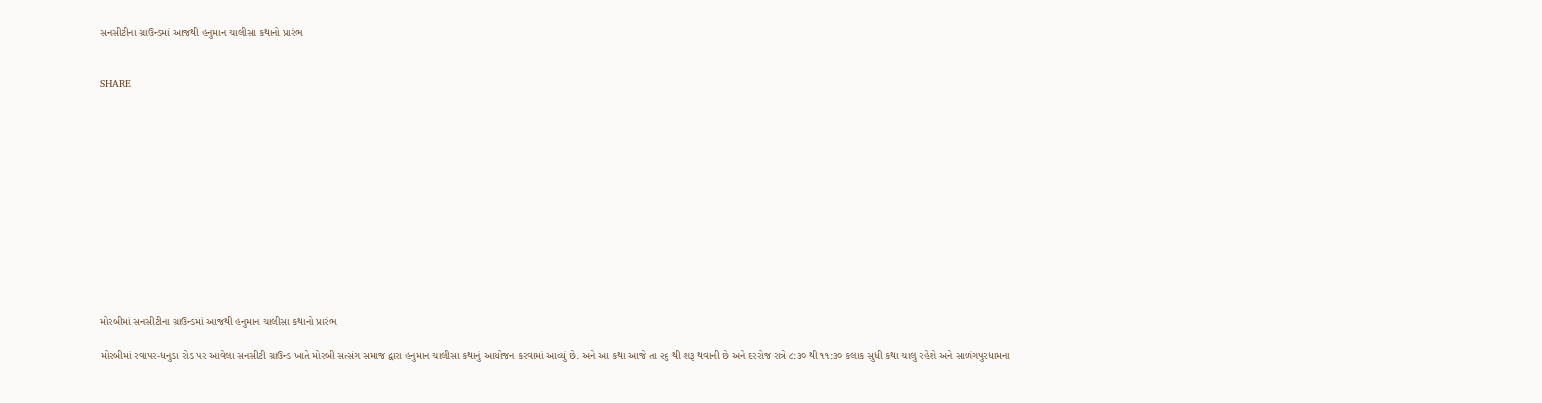સનસીટીના ગ્રાઉન્ડમાં આજથી હનુમાન ચાલીસા કથાનો પ્રારંભ


SHARE













મોરબીમાં સનસીટીના ગ્રાઉન્ડમાં આજથી હનુમાન ચાલીસા કથાનો પ્રારંભ

મોરબીમાં રવાપર-ધનુડા રોડ પર આવેલા સનસીટી ગ્રાઉન્ડ ખાતે મોરબી સત્સંગ સમાજ દ્વારા હનુમાન ચાલીસા કથાનું આયોજન કરવામાં આવ્યું છે. અને આ કથા આજે તા ૨૬ થી શરૂ થવાની છે અને દરરોજ રાત્રે ૮:૩૦ થી ૧૧:૩૦ કલાક સુધી કથા ચાલુ રહેશે અને સાળંગપુરધામના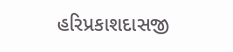હરિપ્રકાશદાસજી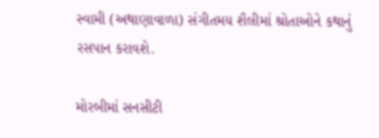સ્વામી (અથાણાવાળા) સંગીતમય શૈલીમાં શ્રોતાઓને કથાનું રસપાન કરાવશે.

મોરબીમાં સનસીટી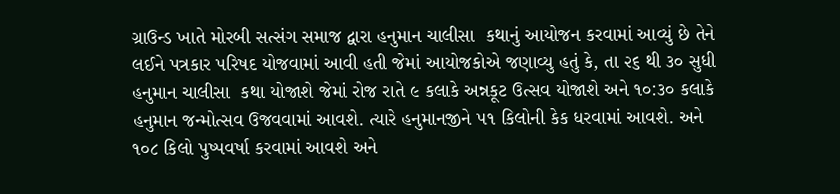ગ્રાઉન્ડ ખાતે મોરબી સત્સંગ સમાજ દ્વારા હનુમાન ચાલીસા  કથાનું આયોજન કરવામાં આવ્યું છે તેને લઈને પત્રકાર પરિષદ યોજવામાં આવી હતી જેમાં આયોજકોએ જણાવ્યુ હતું કે, તા ૨૬ થી ૩૦ સુધી હનુમાન ચાલીસા  કથા યોજાશે જેમાં રોજ રાતે ૯ કલાકે અન્નકૂટ ઉત્સવ યોજાશે અને ૧૦:૩૦ કલાકે હનુમાન જન્મોત્સવ ઉજવવામાં આવશે. ત્યારે હનુમાનજીને ૫૧ કિલોની કેક ધરવામાં આવશે. અને ૧૦૮ કિલો પુષ્પવર્ષા કરવામાં આવશે અને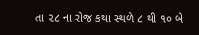તા ૨૮ ના રોજ કથા સ્થળે ૮ થી ૧૦ બે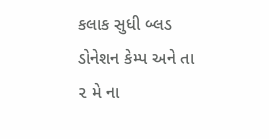કલાક સુધી બ્લડ ડોનેશન કેમ્પ અને તા ૨ મે ના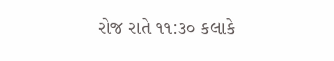રોજ રાતે ૧૧:૩૦ કલાકે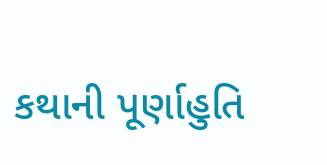કથાની પૂર્ણાહુતિ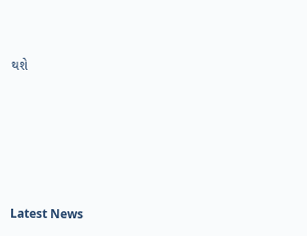થશે






Latest News